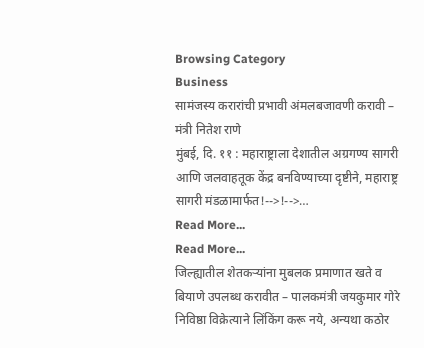Browsing Category
Business
सामंजस्य करारांची प्रभावी अंमलबजावणी करावी – मंत्री नितेश राणे
मुंबई, दि. ११ : महाराष्ट्राला देशातील अग्रगण्य सागरी आणि जलवाहतूक केंद्र बनविण्याच्या दृष्टीने, महाराष्ट्र सागरी मंडळामार्फत!-->!-->…
Read More...
Read More...
जिल्ह्यातील शेतकऱ्यांना मुबलक प्रमाणात खते व बियाणे उपलब्ध करावीत – पालकमंत्री जयकुमार गोरे
निविष्ठा विक्रेत्याने लिंकिंग करू नये, अन्यथा कठोर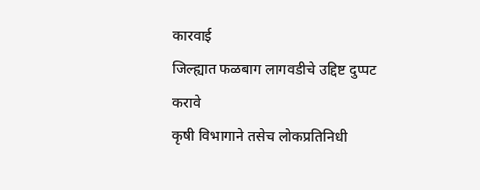कारवाई
जिल्ह्यात फळबाग लागवडीचे उद्दिष्ट दुप्पट करावे
कृषी विभागाने तसेच लोकप्रतिनिधी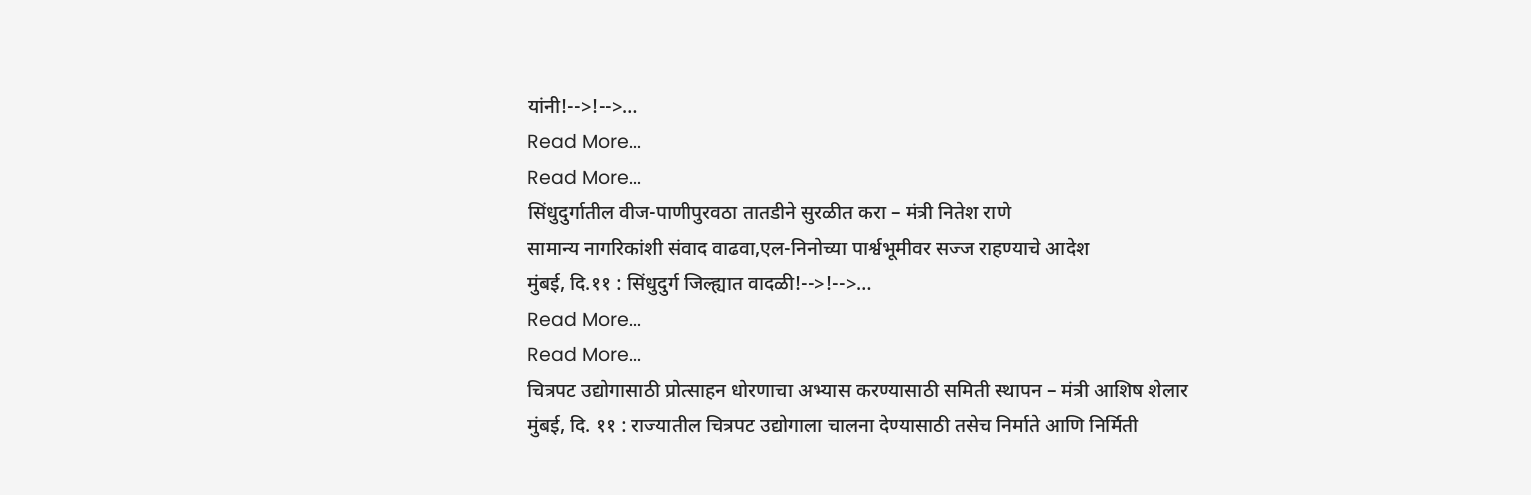यांनी!-->!-->…
Read More...
Read More...
सिंधुदुर्गातील वीज-पाणीपुरवठा तातडीने सुरळीत करा – मंत्री नितेश राणे
सामान्य नागरिकांशी संवाद वाढवा,एल-निनोच्या पार्श्वभूमीवर सज्ज राहण्याचे आदेश
मुंबई, दि.११ : सिंधुदुर्ग जिल्ह्यात वादळी!-->!-->…
Read More...
Read More...
चित्रपट उद्योगासाठी प्रोत्साहन धोरणाचा अभ्यास करण्यासाठी समिती स्थापन – मंत्री आशिष शेलार
मुंबई, दि. ११ : राज्यातील चित्रपट उद्योगाला चालना देण्यासाठी तसेच निर्माते आणि निर्मिती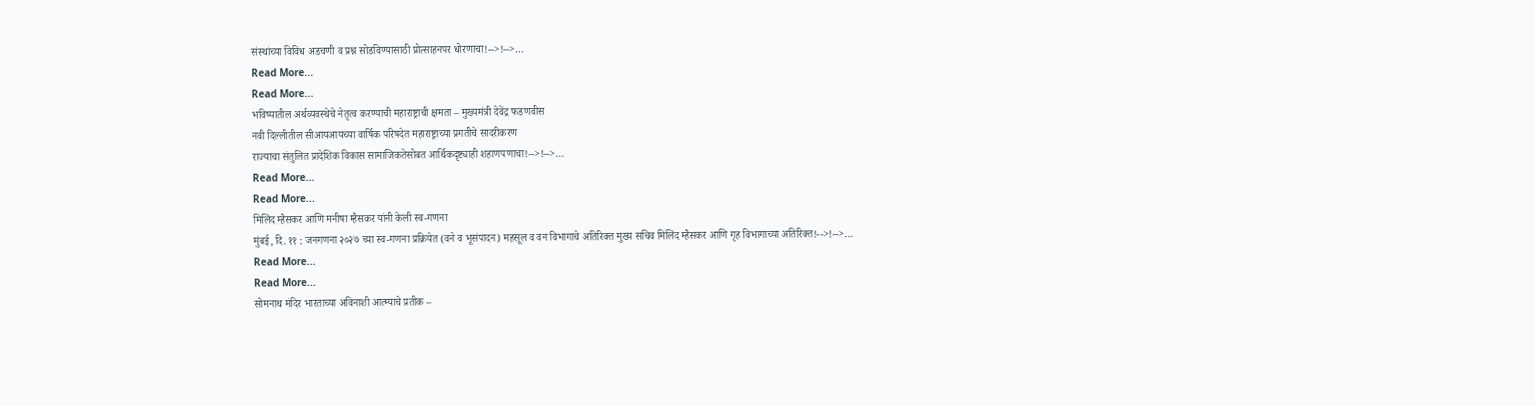संस्थांच्या विविध अडचणी व प्रश्न सोडविण्यासाठी प्रोत्साहनपर धोरणाचा!-->!-->…
Read More...
Read More...
भविष्यातील अर्थव्यवस्थेचे नेतृत्व करण्याची महाराष्ट्राची क्षमता – मुख्यमंत्री देवेंद्र फडणवीस
नवी दिल्लीतील सीआयआयच्या वार्षिक परिषदेत महाराष्ट्राच्या प्रगतीचे सादरीकरण
राज्याचा संतुलित प्रादेशिक विकास सामाजिकतेसोबत आर्थिकदृष्ट्याही शहाणपणाचा!-->!-->…
Read More...
Read More...
मिलिंद म्हैसकर आणि मनीषा म्हैसकर यांनी केली स्व-गणना
मुंबई, दि. ११ : जनगणना २०२७ च्या स्व-गणना प्रक्रियेत (वने व भूसंपादन) महसूल व वन विभागाचे अतिरिक्त मुख्य सचिव मिलिंद म्हैसकर आणि गृह विभागाच्या अतिरिक्त!-->!-->…
Read More...
Read More...
सोमनाथ मंदिर भारताच्या अविनाशी आत्म्याचे प्रतीक –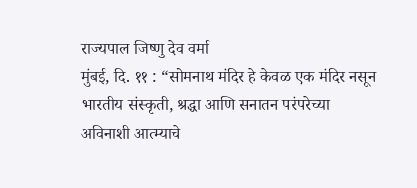राज्यपाल जिष्णु देव वर्मा
मुंबई, दि. ११ : “सोमनाथ मंदिर हे केवळ एक मंदिर नसून भारतीय संस्कृती, श्रद्धा आणि सनातन परंपरेच्या अविनाशी आत्म्याचे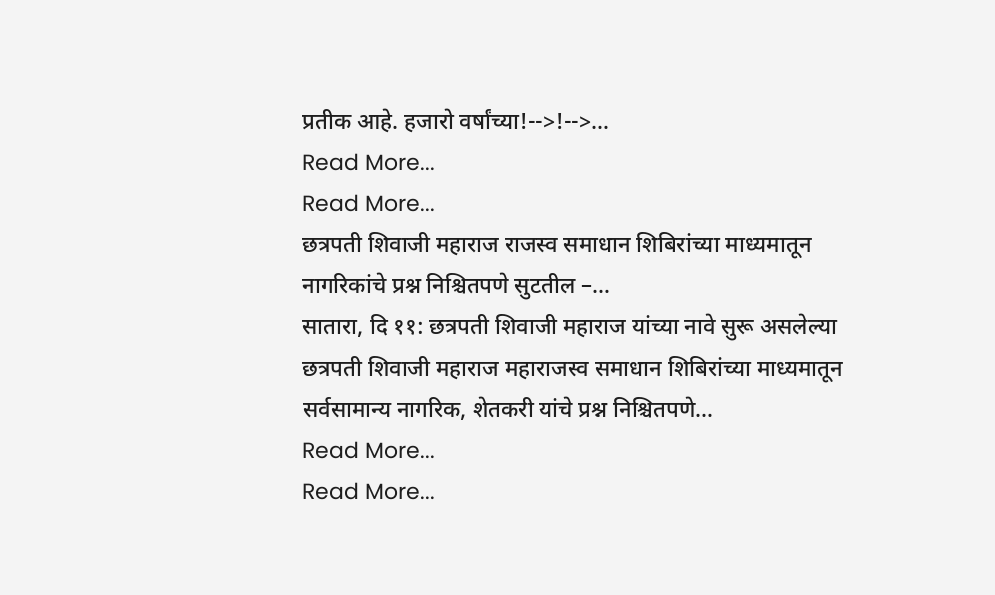प्रतीक आहे. हजारो वर्षांच्या!-->!-->…
Read More...
Read More...
छत्रपती शिवाजी महाराज राजस्व समाधान शिबिरांच्या माध्यमातून नागरिकांचे प्रश्न निश्चितपणे सुटतील –…
सातारा, दि ११: छत्रपती शिवाजी महाराज यांच्या नावे सुरू असलेल्या छत्रपती शिवाजी महाराज महाराजस्व समाधान शिबिरांच्या माध्यमातून सर्वसामान्य नागरिक, शेतकरी यांचे प्रश्न निश्चितपणे…
Read More...
Read More...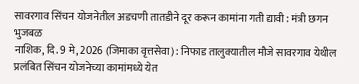सावरगाव सिंचन योजनेतील अडचणी तातडीने दूर करून कामांना गती द्यावी : मंत्री छगन भुजबळ
नाशिक, दि. 9 मे, 2026 (जिमाका वृत्तसेवा) : निफाड तालुक्यातील मौजे सावरगाव येथील प्रलंबित सिंचन योजनेच्या कामांमध्ये येत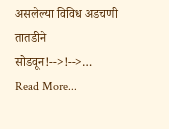असलेल्या विविध अडचणी तातडीने सोडवून!-->!-->…
Read More...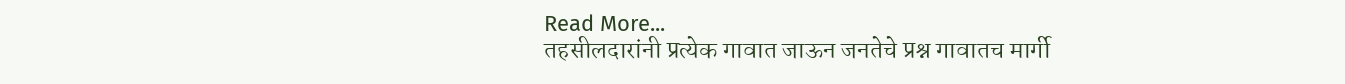Read More...
तहसीलदारांनी प्रत्येक गावात जाऊन जनतेचे प्रश्न गावातच मार्गी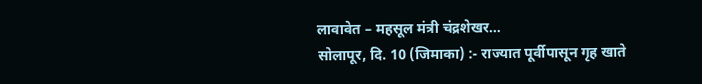लावावेत – महसूल मंत्री चंद्रशेखर…
सोलापूर, दि. 10 (जिमाका) :- राज्यात पूर्वीपासून गृह खाते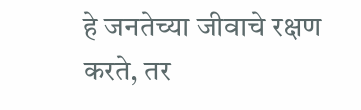हे जनतेच्या जीवाचे रक्षण करते, तर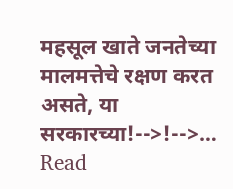महसूल खाते जनतेच्या मालमत्तेचे रक्षण करत असते, या सरकारच्या!-->!-->…
Read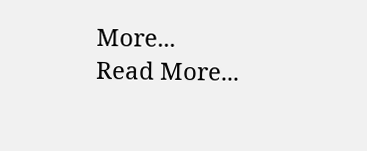More...
Read More...